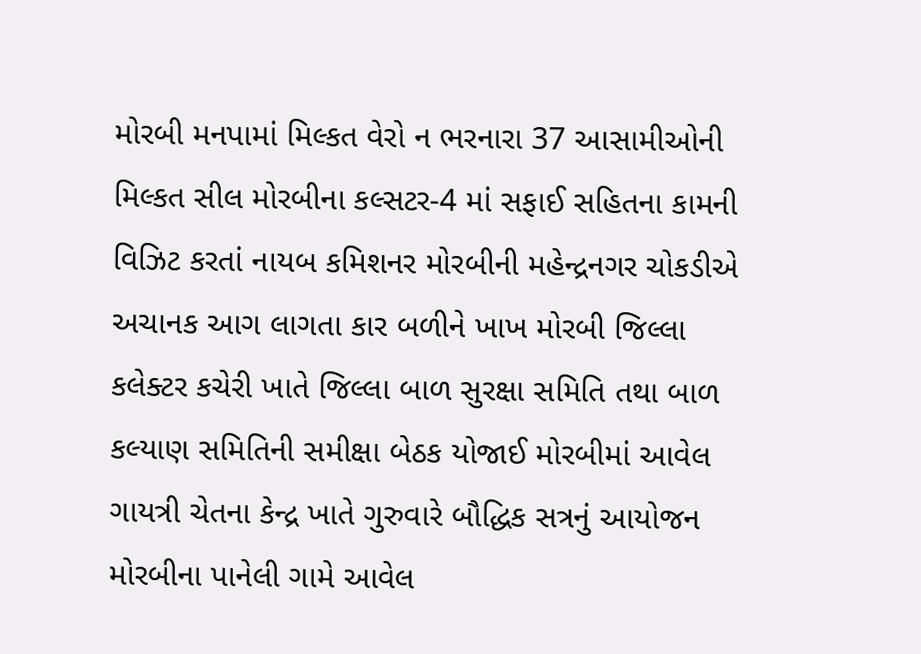મોરબી મનપામાં મિલ્કત વેરો ન ભરનારા 37 આસામીઓની મિલ્કત સીલ મોરબીના કલ્સટર-4 માં સફાઈ સહિતના કામની વિઝિટ કરતાં નાયબ કમિશનર મોરબીની મહેન્દ્રનગર ચોકડીએ અચાનક આગ લાગતા કાર બળીને ખાખ મોરબી જિલ્લા કલેક્ટર કચેરી ખાતે જિલ્લા બાળ સુરક્ષા સમિતિ તથા બાળ કલ્યાણ સમિતિની સમીક્ષા બેઠક યોજાઈ મોરબીમાં આવેલ ગાયત્રી ચેતના કેન્દ્ર ખાતે ગુરુવારે બૌદ્ધિક સત્રનું આયોજન મોરબીના પાનેલી ગામે આવેલ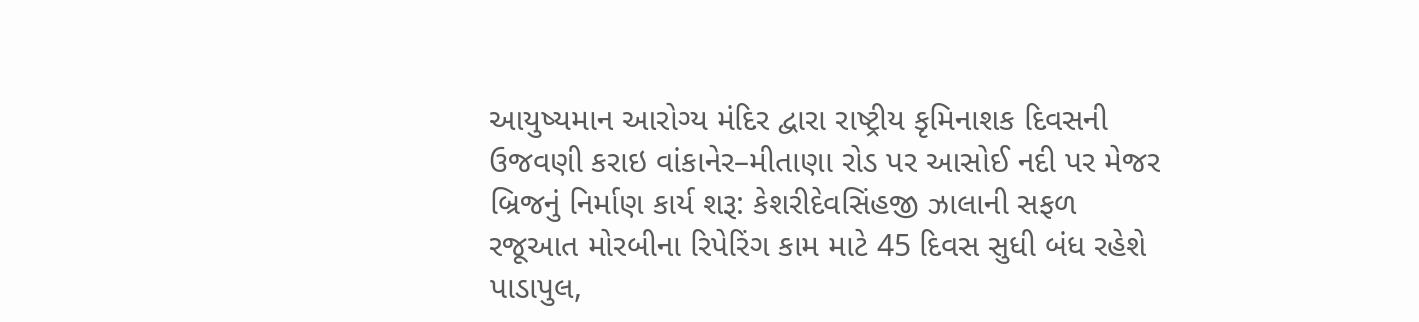આયુષ્યમાન આરોગ્ય મંદિર દ્વારા રાષ્ટ્રીય કૃમિનાશક દિવસની ઉજવણી કરાઇ વાંકાનેર–મીતાણા રોડ પર આસોઈ નદી પર મેજર બ્રિજનું નિર્માણ કાર્ય શરૂ: કેશરીદેવસિંહજી ઝાલાની સફળ રજૂઆત મોરબીના રિપેરિંગ કામ માટે 45 દિવસ સુધી બંધ રહેશે પાડાપુલ,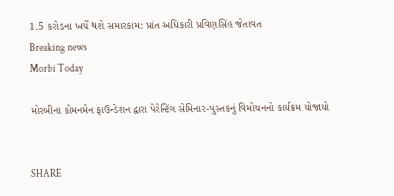1.5 કરોડના ખર્ચે થશે સમારકામ: પ્રાંત અધિકારી પ્રવિણસિંહ જેતાવત
Breaking news
Morbi Today

મોરબીના કોમનમેન ફાઉન્ડેશન દ્વારા પેરેન્ટિંગ સેમિનાર-પુસ્તકનું વિમોચનનો કાર્યક્રમ યોજાયો


SHARE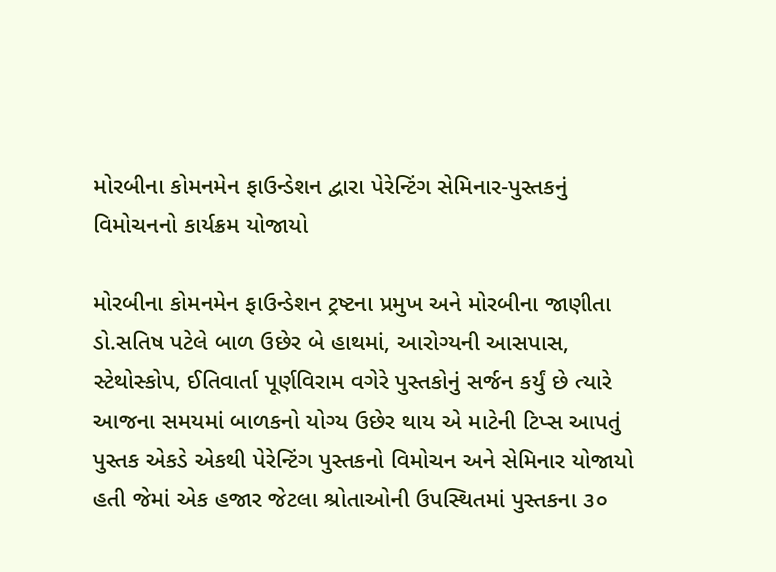મોરબીના કોમનમેન ફાઉન્ડેશન દ્વારા પેરેન્ટિંગ સેમિનાર-પુસ્તકનું વિમોચનનો કાર્યક્રમ યોજાયો

મોરબીના કોમનમેન ફાઉન્ડેશન ટ્રષ્ટના પ્રમુખ અને મોરબીના જાણીતા ડો.સતિષ પટેલે બાળ ઉછેર બે હાથમાં, આરોગ્યની આસપાસ, સ્ટેથોસ્કોપ, ઈતિવાર્તા પૂર્ણવિરામ વગેરે પુસ્તકોનું સર્જન કર્યું છે ત્યારે આજના સમયમાં બાળકનો યોગ્ય ઉછેર થાય એ માટેની ટિપ્સ આપતું પુસ્તક એકડે એકથી પેરેન્ટિંગ પુસ્તકનો વિમોચન અને સેમિનાર યોજાયો હતી જેમાં એક હજાર જેટલા શ્રોતાઓની ઉપસ્થિતમાં પુસ્તકના ૩૦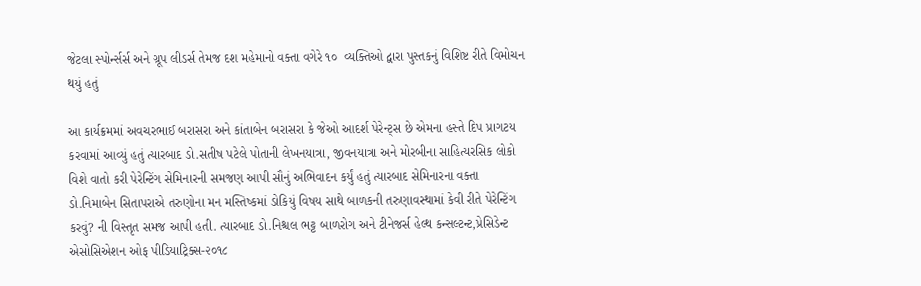જેટલા સ્પોર્ન્સર્સ અને ગ્રૂપ લીડર્સ તેમજ દશ મહેમાનો વક્તા વગેરે ૧૦  વ્યક્તિઓ દ્વારા પુસ્તકનું વિશિષ્ટ રીતે વિમોચન થયું હતું

આ કાર્યક્રમમાં અવચરભાઈ બરાસરા અને કાંતાબેન બરાસરા કે જેઓ આદર્શ પેરેન્ટ્સ છે એમના હસ્તે દિપ પ્રાગટય કરવામાં આવ્યું હતું ત્યારબાદ ડો.સતીષ પટેલે પોતાની લેખનયાત્રા, જીવનયાત્રા અને મોરબીના સાહિત્યરસિક લોકો વિશે વાતો કરી પેરેન્ટિંગ સેમિનારની સમજણ આપી સૌનું અભિવાદન કર્યું હતું ત્યારબાદ સેમિનારના વક્તા ડો.નિમાબેન સિતાપરાએ તરુણોના મન મસ્તિષ્કમાં ડોકિયું વિષય સાથે બાળકની તરુણાવસ્થામાં કેવી રીતે પેરેન્ટિંગ કરવું? ની વિસ્તૃત સમજ આપી હતી. ત્યારબાદ ડો.નિશ્ચલ ભટ્ટ બાળરોગ અને ટીનેજર્સ હેલ્થ કન્સલ્ટન્ટ,પ્રેસિડેન્ટ એસોસિએશન ઓફ પીડિયાટ્રિક્સ-૨૦૧૮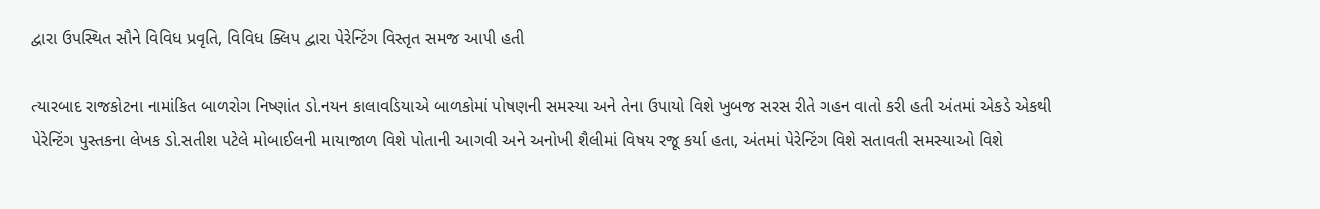દ્વારા ઉપસ્થિત સૌને વિવિધ પ્રવૃતિ, વિવિધ ક્લિપ દ્વારા પેરેન્ટિંગ વિસ્તૃત સમજ આપી હતી

ત્યારબાદ રાજકોટના નામાંકિત બાળરોગ નિષ્ણાંત ડો.નયન કાલાવડિયાએ બાળકોમાં પોષણની સમસ્યા અને તેના ઉપાયો વિશે ખુબજ સરસ રીતે ગહન વાતો કરી હતી અંતમાં એકડે એકથી પેરેન્ટિંગ પુસ્તકના લેખક ડો.સતીશ પટેલે મોબાઈલની માયાજાળ વિશે પોતાની આગવી અને અનોખી શૈલીમાં વિષય રજૂ કર્યા હતા, અંતમાં પેરેન્ટિંગ વિશે સતાવતી સમસ્યાઓ વિશે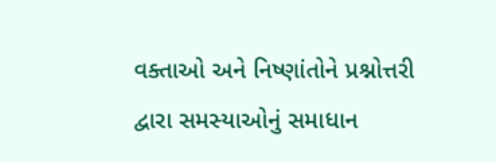વક્તાઓ અને નિષ્ણાંતોને પ્રશ્નોત્તરી દ્વારા સમસ્યાઓનું સમાધાન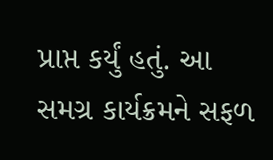પ્રાપ્ત કર્યું હતું. આ સમગ્ર કાર્યક્રમને સફળ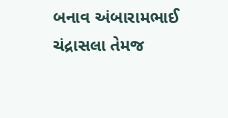બનાવ અંબારામભાઈ ચંદ્રાસલા તેમજ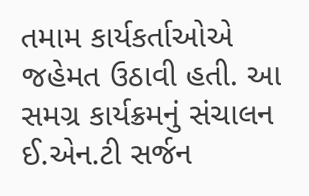તમામ કાર્યકર્તાઓએ જહેમત ઉઠાવી હતી. આ સમગ્ર કાર્યક્રમનું સંચાલન ઈ.એન.ટી સર્જન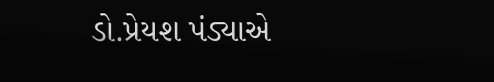ડો.પ્રેયશ પંડ્યાએ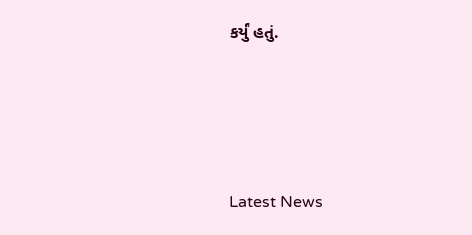કર્યું હતું.






Latest News